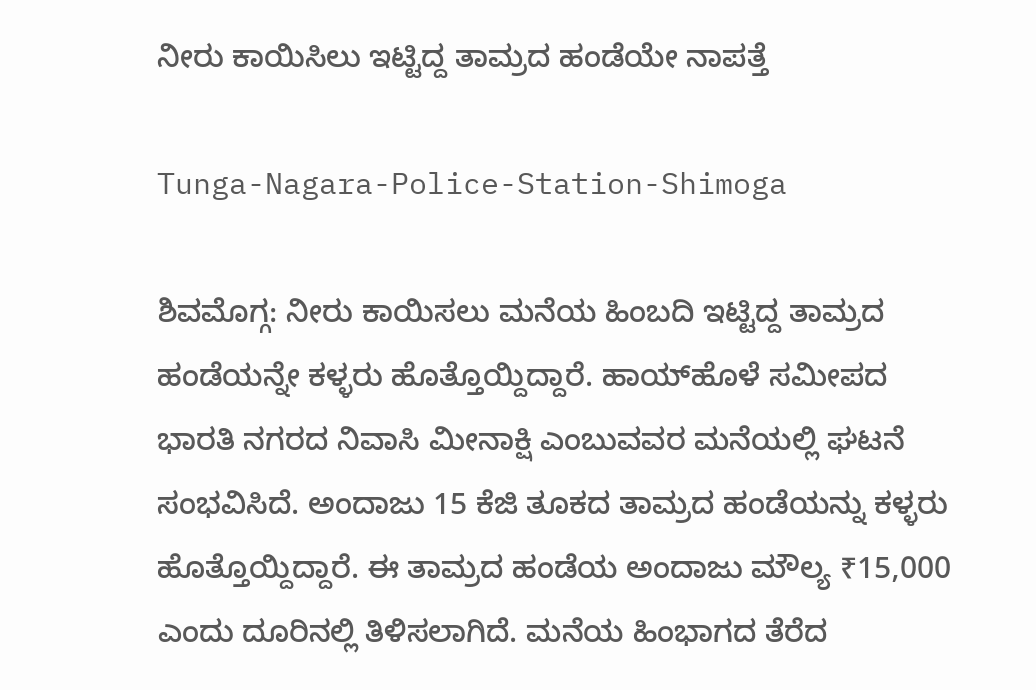ನೀರು ಕಾಯಿಸಿಲು ಇಟ್ಟಿದ್ದ ತಾಮ್ರದ ಹಂಡೆಯೇ ನಾಪತ್ತೆ

Tunga-Nagara-Police-Station-Shimoga

ಶಿವಮೊಗ್ಗ: ನೀರು ಕಾಯಿಸಲು ಮನೆಯ ಹಿಂಬದಿ ಇಟ್ಟಿದ್ದ ತಾಮ್ರದ ಹಂಡೆಯನ್ನೇ ಕಳ್ಳರು ಹೊತ್ತೊಯ್ದಿದ್ದಾರೆ. ಹಾಯ್‌ಹೊಳೆ ಸಮೀಪದ ಭಾರತಿ ನಗರದ ನಿವಾಸಿ ಮೀನಾಕ್ಷಿ ಎಂಬುವವರ ಮನೆಯಲ್ಲಿ ಘಟನೆ ಸಂಭವಿಸಿದೆ. ಅಂದಾಜು 15 ಕೆಜಿ ತೂಕದ ತಾಮ್ರದ ಹಂಡೆಯನ್ನು ಕಳ್ಳರು ಹೊತ್ತೊಯ್ದಿದ್ದಾರೆ. ಈ ತಾಮ್ರದ ಹಂಡೆಯ ಅಂದಾಜು ಮೌಲ್ಯ ₹15,000 ಎಂದು ದೂರಿನಲ್ಲಿ ತಿಳಿಸಲಾಗಿದೆ. ಮನೆಯ ಹಿಂಭಾಗದ ತೆರೆದ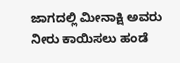ಜಾಗದಲ್ಲಿ ಮೀನಾಕ್ಷಿ ಅವರು ನೀರು ಕಾಯಿಸಲು ಹಂಡೆ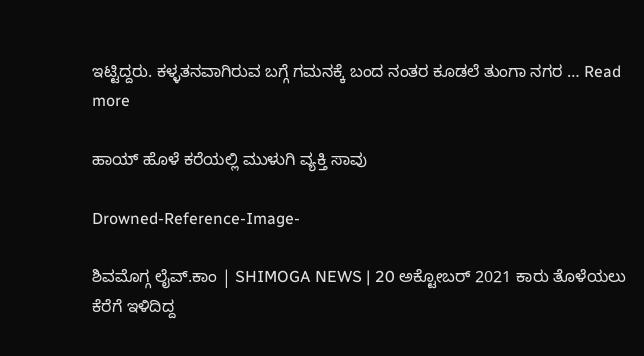ಇಟ್ಟಿದ್ದರು. ಕಳ್ಳತನವಾಗಿರುವ ಬಗ್ಗೆ ಗಮನಕ್ಕೆ ಬಂದ ನಂತರ ಕೂಡಲೆ ತುಂಗಾ ನಗರ … Read more

ಹಾಯ್ ಹೊಳೆ ಕರೆಯಲ್ಲಿ ಮುಳುಗಿ ವ್ಯಕ್ತಿ ಸಾವು

Drowned-Reference-Image-

ಶಿವಮೊಗ್ಗ ಲೈವ್.ಕಾಂ | SHIMOGA NEWS | 20 ಅಕ್ಟೋಬರ್ 2021 ಕಾರು ತೊಳೆಯಲು ಕೆರೆಗೆ ಇಳಿದಿದ್ದ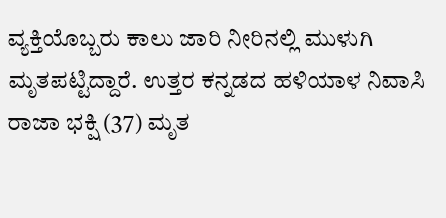ವ್ಯಕ್ತಿಯೊಬ್ಬರು ಕಾಲು ಜಾರಿ ನೀರಿನಲ್ಲಿ ಮುಳುಗಿ ಮೃತಪಟ್ಟಿದ್ದಾರೆ. ಉತ್ತರ ಕನ್ನಡದ ಹಳಿಯಾಳ ನಿವಾಸಿ ರಾಜಾ ಭಕ್ಷಿ (37) ಮೃತ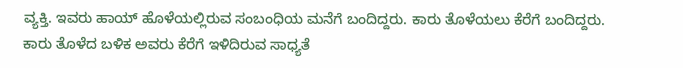ವ್ಯಕ್ತಿ. ಇವರು ಹಾಯ್ ಹೊಳೆಯಲ್ಲಿರುವ ಸಂಬಂಧಿಯ ಮನೆಗೆ ಬಂದಿದ್ದರು. ಕಾರು ತೊಳೆಯಲು ಕೆರೆಗೆ ಬಂದಿದ್ದರು. ಕಾರು ತೊಳೆದ ಬಳಿಕ ಅವರು ಕೆರೆಗೆ ಇಳಿದಿರುವ ಸಾಧ್ಯತೆ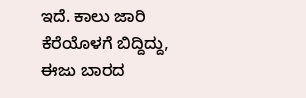ಇದೆ. ಕಾಲು ಜಾರಿ ಕೆರೆಯೊಳಗೆ ಬಿದ್ದಿದ್ದು, ಈಜು ಬಾರದ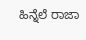ಹಿನ್ನೆಲೆ ರಾಜಾ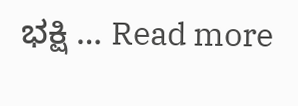ಭಕ್ಷಿ … Read more